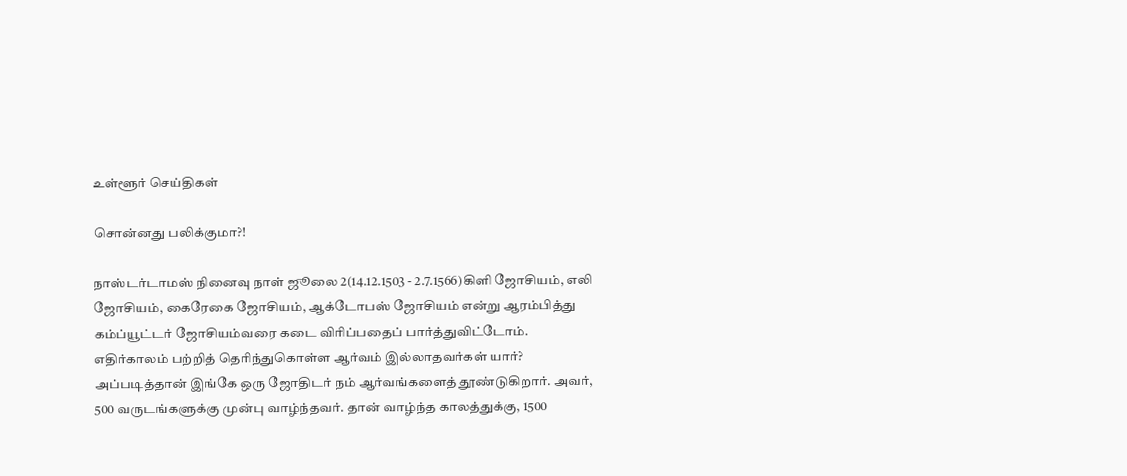உள்ளூர் செய்திகள்

சொன்னது பலிக்குமா?!

நாஸ்டர்டாமஸ் நினைவு நாள் ஜூலை 2(14.12.1503 - 2.7.1566)கிளி ஜோசியம், எலி ஜோசியம், கைரேகை ஜோசியம், ஆக்டோபஸ் ஜோசியம் என்று ஆரம்பித்து கம்ப்யூட்டர் ஜோசியம்வரை கடை விரிப்பதைப் பார்த்துவிட்டோம். எதிர்காலம் பற்றித் தெரிந்துகொள்ள ஆர்வம் இல்லாதவர்கள் யார்? அப்படித்தான் இங்கே ஒரு ஜோதிடர் நம் ஆர்வங்களைத் தூண்டுகிறார். அவர், 500 வருடங்களுக்கு முன்பு வாழ்ந்தவர். தான் வாழ்ந்த காலத்துக்கு, 1500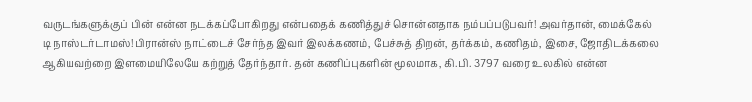வருடங்களுக்குப் பின் என்ன நடக்கப்போகிறது என்பதைக் கணித்துச் சொன்னதாக நம்பப்படுபவர்! அவர்தான், மைக்கேல் டி நாஸ்டர்டாமஸ்!பிரான்ஸ் நாட்டைச் சேர்ந்த இவர் இலக்கணம், பேச்சுத் திறன், தர்க்கம், கணிதம், இசை, ஜோதிடக்கலை ஆகியவற்றை இளமையிலேயே கற்றுத் தேர்ந்தார். தன் கணிப்புகளின் மூலமாக, கி.பி. 3797 வரை உலகில் என்ன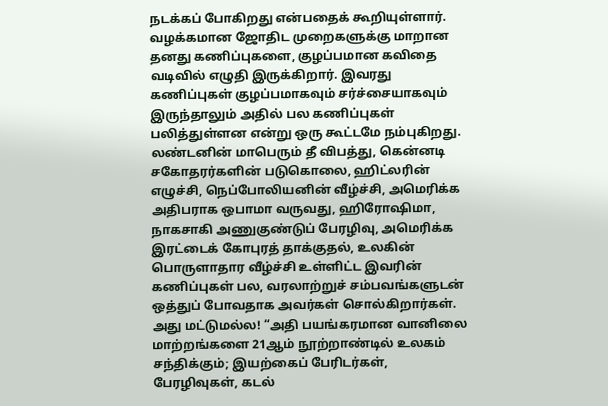நடக்கப் போகிறது என்பதைக் கூறியுள்ளார். வழக்கமான ஜோதிட முறைகளுக்கு மாறான தனது கணிப்புகளை, குழப்பமான கவிதை வடிவில் எழுதி இருக்கிறார். இவரது கணிப்புகள் குழப்பமாகவும் சர்ச்சையாகவும் இருந்தாலும் அதில் பல கணிப்புகள் பலித்துள்ளன என்று ஒரு கூட்டமே நம்புகிறது. லண்டனின் மாபெரும் தீ விபத்து, கென்னடி சகோதரர்களின் படுகொலை, ஹிட்லரின் எழுச்சி, நெப்போலியனின் வீழ்ச்சி, அமெரிக்க அதிபராக ஒபாமா வருவது, ஹிரோஷிமா, நாகசாகி அணுகுண்டுப் பேரழிவு, அமெரிக்க இரட்டைக் கோபுரத் தாக்குதல், உலகின் பொருளாதார வீழ்ச்சி உள்ளிட்ட இவரின் கணிப்புகள் பல, வரலாற்றுச் சம்பவங்களுடன் ஒத்துப் போவதாக அவர்கள் சொல்கிறார்கள். அது மட்டுமல்ல! “அதி பயங்கரமான வானிலை மாற்றங்களை 21ஆம் நூற்றாண்டில் உலகம் சந்திக்கும்; இயற்கைப் பேரிடர்கள், பேரழிவுகள், கடல்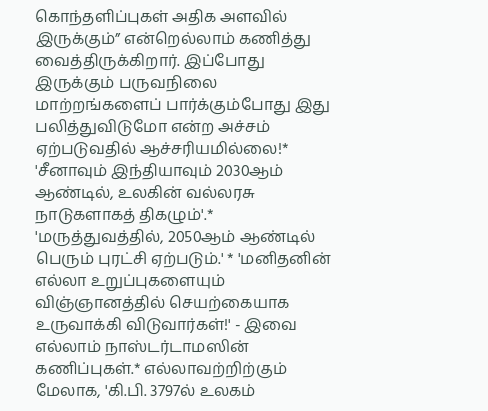கொந்தளிப்புகள் அதிக அளவில் இருக்கும்” என்றெல்லாம் கணித்து வைத்திருக்கிறார். இப்போது இருக்கும் பருவநிலை மாற்றங்களைப் பார்க்கும்போது இது பலித்துவிடுமோ என்ற அச்சம் ஏற்படுவதில் ஆச்சரியமில்லை!* 'சீனாவும் இந்தியாவும் 2030ஆம் ஆண்டில், உலகின் வல்லரசு நாடுகளாகத் திகழும்'.* 'மருத்துவத்தில், 2050ஆம் ஆண்டில் பெரும் புரட்சி ஏற்படும்.' * 'மனிதனின் எல்லா உறுப்புகளையும் விஞ்ஞானத்தில் செயற்கையாக உருவாக்கி விடுவார்கள்!' - இவை எல்லாம் நாஸ்டர்டாமஸின் கணிப்புகள்.* எல்லாவற்றிற்கும் மேலாக, 'கி.பி. 3797ல் உலகம்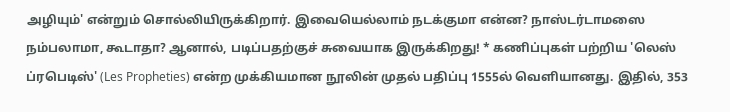அழியும்' என்றும் சொல்லியிருக்கிறார். இவையெல்லாம் நடக்குமா என்ன? நாஸ்டர்டாமஸை நம்பலாமா, கூடாதா? ஆனால், படிப்பதற்குச் சுவையாக இருக்கிறது! * கணிப்புகள் பற்றிய 'லெஸ் ப்ரபெடிஸ்' (Les Propheties) என்ற முக்கியமான நூலின் முதல் பதிப்பு 1555ல் வெளியானது. இதில், 353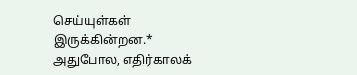செய்யுள்கள் இருக்கின்றன.* அதுபோல, எதிர்காலக்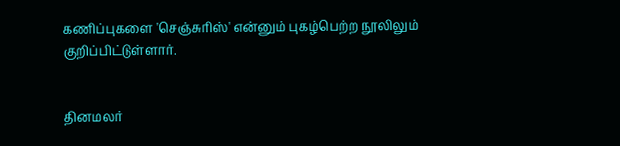கணிப்புகளை 'செஞ்சுரிஸ்' என்னும் புகழ்பெற்ற நூலிலும் குறிப்பிட்டுள்ளார்.


தினமலர்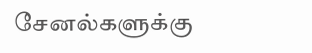சேனல்களுக்கு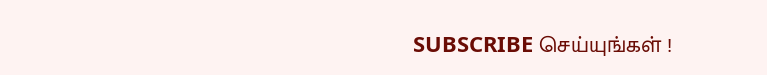SUBSCRIBE செய்யுங்கள் !